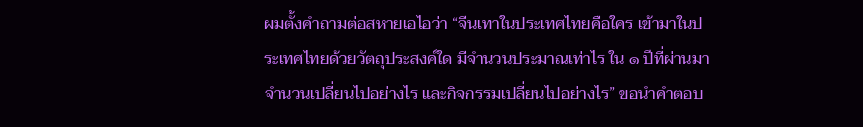ผมตั้งคำถามต่อสหายเอไอว่า “จีนเทาในประเทศไทยคือใคร เข้ามาในประเทศไทยด้วยวัตถุประสงค์ใด มีจำนวนประมาณเท่าไร ใน ๑ ปีที่ผ่านมาจำนวนเปลี่ยนไปอย่างไร และกิจกรรมเปลี่ยนไปอย่างไร” ขอนำคำตอบ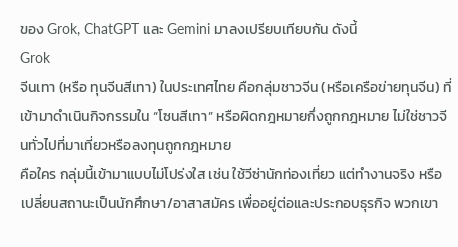ของ Grok, ChatGPT และ Gemini มาลงเปรียบเทียบกัน ดังนี้
Grok
จีนเทา (หรือ ทุนจีนสีเทา) ในประเทศไทย คือกลุ่มชาวจีน (หรือเครือข่ายทุนจีน) ที่เข้ามาดำเนินกิจกรรมใน “โซนสีเทา” หรือผิดกฎหมายกึ่งถูกกฎหมาย ไม่ใช่ชาวจีนทั่วไปที่มาเที่ยวหรือลงทุนถูกกฎหมาย
คือใคร กลุ่มนี้เข้ามาแบบไม่โปร่งใส เช่น ใช้วีซ่านักท่องเที่ยว แต่ทำงานจริง หรือเปลี่ยนสถานะเป็นนักศึกษา/อาสาสมัคร เพื่ออยู่ต่อและประกอบธุรกิจ พวกเขา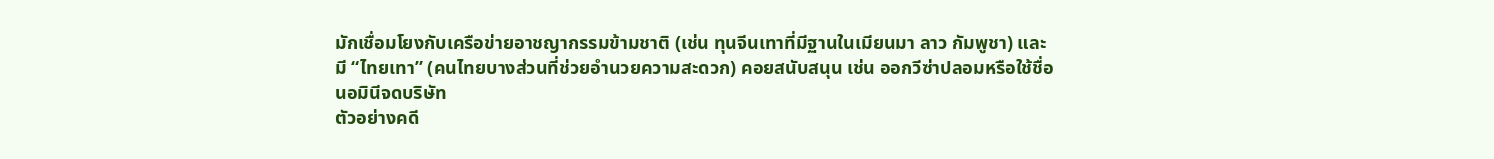มักเชื่อมโยงกับเครือข่ายอาชญากรรมข้ามชาติ (เช่น ทุนจีนเทาที่มีฐานในเมียนมา ลาว กัมพูชา) และมี “ไทยเทา” (คนไทยบางส่วนที่ช่วยอำนวยความสะดวก) คอยสนับสนุน เช่น ออกวีซ่าปลอมหรือใช้ชื่อนอมินีจดบริษัท
ตัวอย่างคดี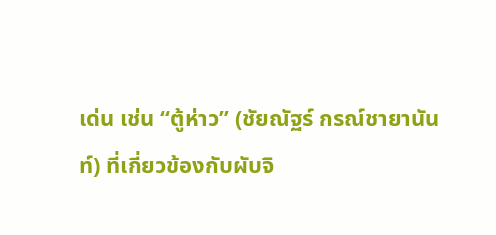เด่น เช่น “ตู้ห่าว” (ชัยณัฐร์ กรณ์ชายานันท์) ที่เกี่ยวข้องกับผับจิ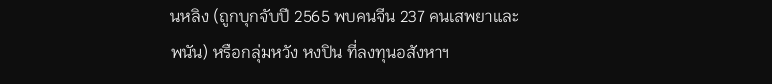นหลิง (ถูกบุกจับปี 2565 พบคนจีน 237 คนเสพยาและพนัน) หรือกลุ่มหวัง หงปิน ที่ลงทุนอสังหาฯ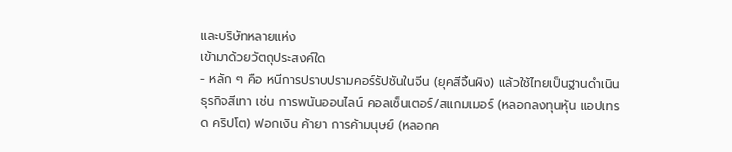และบริษัทหลายแห่ง
เข้ามาด้วยวัตถุประสงค์ใด
- หลัก ๆ คือ หนีการปราบปรามคอร์รัปชันในจีน (ยุคสีจิ้นผิง) แล้วใช้ไทยเป็นฐานดำเนินธุรกิจสีเทา เช่น การพนันออนไลน์ คอลเซ็นเตอร์/สแกมเมอร์ (หลอกลงทุนหุ้น แอปเทรด คริปโต) ฟอกเงิน ค้ายา การค้ามนุษย์ (หลอกค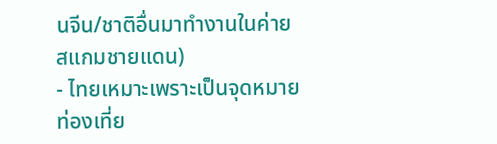นจีน/ชาติอื่นมาทำงานในค่ายสแกมชายแดน)
- ไทยเหมาะเพราะเป็นจุดหมายท่องเที่ย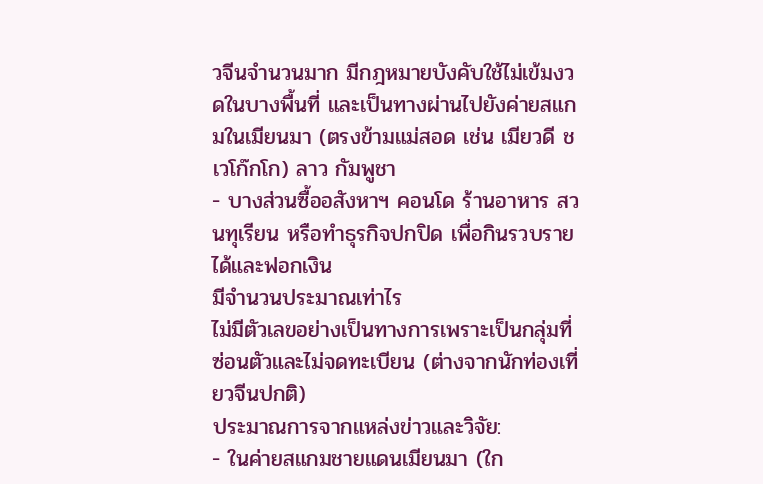วจีนจำนวนมาก มีกฎหมายบังคับใช้ไม่เข้มงวดในบางพื้นที่ และเป็นทางผ่านไปยังค่ายสแกมในเมียนมา (ตรงข้ามแม่สอด เช่น เมียวดี ชเวโก๊กโก) ลาว กัมพูชา
- บางส่วนซื้ออสังหาฯ คอนโด ร้านอาหาร สวนทุเรียน หรือทำธุรกิจปกปิด เพื่อกินรวบรายได้และฟอกเงิน
มีจำนวนประมาณเท่าไร
ไม่มีตัวเลขอย่างเป็นทางการเพราะเป็นกลุ่มที่ซ่อนตัวและไม่จดทะเบียน (ต่างจากนักท่องเที่ยวจีนปกติ)
ประมาณการจากแหล่งข่าวและวิจัย:
- ในค่ายสแกมชายแดนเมียนมา (ใก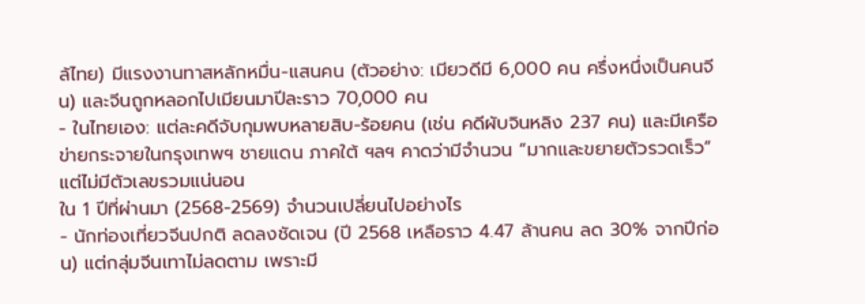ล้ไทย) มีแรงงานทาสหลักหมื่น-แสนคน (ตัวอย่าง: เมียวดีมี 6,000 คน ครึ่งหนึ่งเป็นคนจีน) และจีนถูกหลอกไปเมียนมาปีละราว 70,000 คน
- ในไทยเอง: แต่ละคดีจับกุมพบหลายสิบ-ร้อยคน (เช่น คดีผับจินหลิง 237 คน) และมีเครือข่ายกระจายในกรุงเทพฯ ชายแดน ภาคใต้ ฯลฯ คาดว่ามีจำนวน “มากและขยายตัวรวดเร็ว” แต่ไม่มีตัวเลขรวมแน่นอน
ใน 1 ปีที่ผ่านมา (2568-2569) จำนวนเปลี่ยนไปอย่างไร
- นักท่องเที่ยวจีนปกติ ลดลงชัดเจน (ปี 2568 เหลือราว 4.47 ล้านคน ลด 30% จากปีก่อน) แต่กลุ่มจีนเทาไม่ลดตาม เพราะมี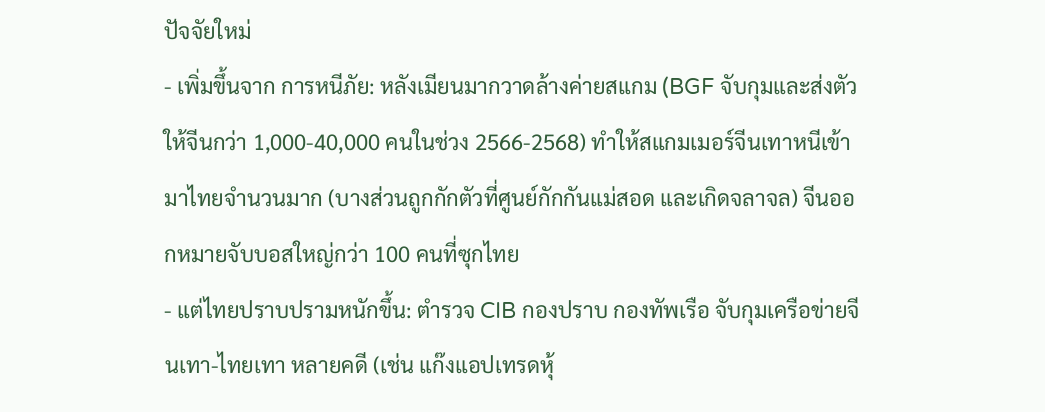ปัจจัยใหม่
- เพิ่มขึ้นจาก การหนีภัย: หลังเมียนมากวาดล้างค่ายสแกม (BGF จับกุมและส่งตัวให้จีนกว่า 1,000-40,000 คนในช่วง 2566-2568) ทำให้สแกมเมอร์จีนเทาหนีเข้ามาไทยจำนวนมาก (บางส่วนถูกกักตัวที่ศูนย์กักกันแม่สอด และเกิดจลาจล) จีนออกหมายจับบอสใหญ่กว่า 100 คนที่ซุกไทย
- แต่ไทยปราบปรามหนักขึ้น: ตำรวจ CIB กองปราบ กองทัพเรือ จับกุมเครือข่ายจีนเทา-ไทยเทา หลายคดี (เช่น แก๊งแอปเทรดหุ้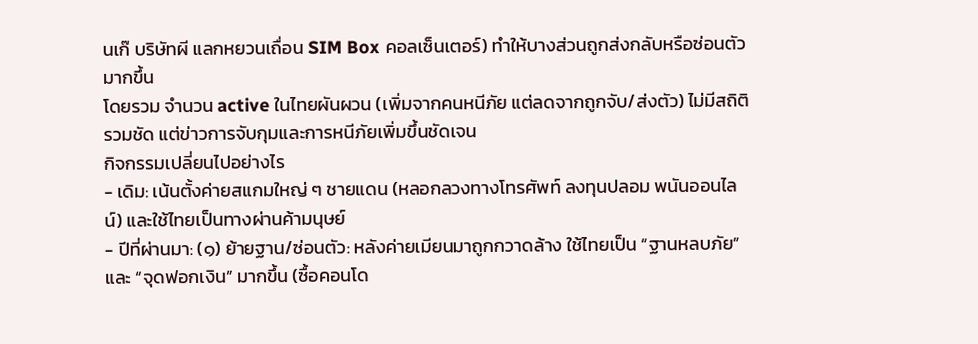นเก๊ บริษัทผี แลกหยวนเถื่อน SIM Box คอลเซ็นเตอร์) ทำให้บางส่วนถูกส่งกลับหรือซ่อนตัวมากขึ้น
โดยรวม จำนวน active ในไทยผันผวน (เพิ่มจากคนหนีภัย แต่ลดจากถูกจับ/ส่งตัว) ไม่มีสถิติรวมชัด แต่ข่าวการจับกุมและการหนีภัยเพิ่มขึ้นชัดเจน
กิจกรรมเปลี่ยนไปอย่างไร
- เดิม: เน้นตั้งค่ายสแกมใหญ่ ๆ ชายแดน (หลอกลวงทางโทรศัพท์ ลงทุนปลอม พนันออนไลน์) และใช้ไทยเป็นทางผ่านค้ามนุษย์
- ปีที่ผ่านมา: (๑) ย้ายฐาน/ซ่อนตัว: หลังค่ายเมียนมาถูกกวาดล้าง ใช้ไทยเป็น “ฐานหลบภัย” และ “จุดฟอกเงิน” มากขึ้น (ซื้อคอนโด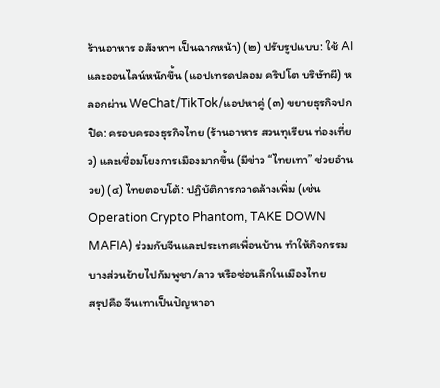ร้านอาหาร อสังหาฯ เป็นฉากหน้า) (๒) ปรับรูปแบบ: ใช้ AI และออนไลน์หนักขึ้น (แอปเทรดปลอม คริปโต บริษัทผี) หลอกผ่าน WeChat/TikTok/แอปหาคู่ (๓) ขยายธุรกิจปกปิด: ครอบครองธุรกิจไทย (ร้านอาหาร สวนทุเรียน ท่องเที่ยว) และเชื่อมโยงการเมืองมากขึ้น (มีข่าว “ไทยเทา” ช่วยอำนวย) (๔) ไทยตอบโต้: ปฏิบัติการกวาดล้างเพิ่ม (เช่น Operation Crypto Phantom, TAKE DOWN MAFIA) ร่วมกับจีนและประเทศเพื่อนบ้าน ทำให้กิจกรรมบางส่วนย้ายไปกัมพูชา/ลาว หรือซ่อนลึกในเมืองไทย
สรุปคือ จีนเทาเป็นปัญหาอา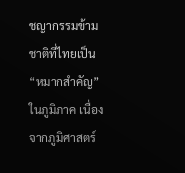ชญากรรมข้ามชาติที่ไทยเป็น “หมากสำคัญ” ในภูมิภาค เนื่องจากภูมิศาสตร์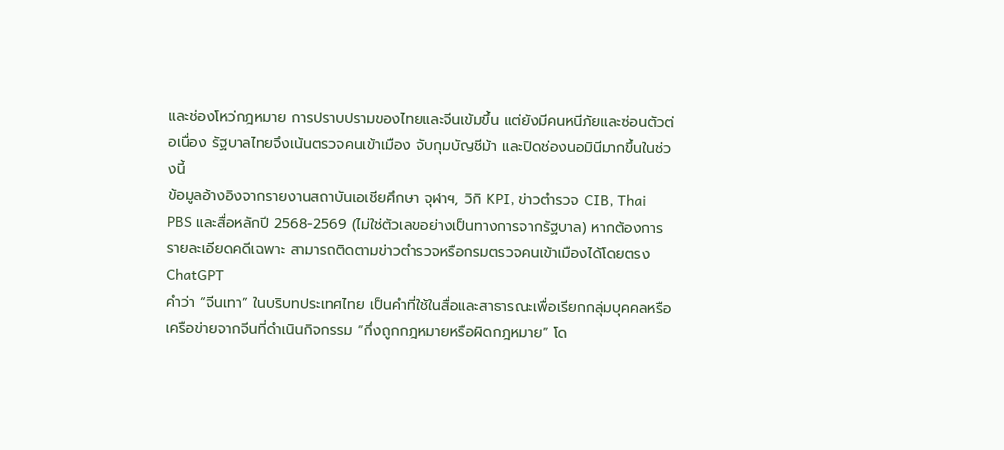และช่องโหว่กฎหมาย การปราบปรามของไทยและจีนเข้มขึ้น แต่ยังมีคนหนีภัยและซ่อนตัวต่อเนื่อง รัฐบาลไทยจึงเน้นตรวจคนเข้าเมือง จับกุมบัญชีม้า และปิดช่องนอมินีมากขึ้นในช่วงนี้
ข้อมูลอ้างอิงจากรายงานสถาบันเอเชียศึกษา จุฬาฯ, วิกิ KPI, ข่าวตำรวจ CIB, Thai PBS และสื่อหลักปี 2568-2569 (ไม่ใช่ตัวเลขอย่างเป็นทางการจากรัฐบาล) หากต้องการรายละเอียดคดีเฉพาะ สามารถติดตามข่าวตำรวจหรือกรมตรวจคนเข้าเมืองได้โดยตรง
ChatGPT
คำว่า “จีนเทา” ในบริบทประเทศไทย เป็นคำที่ใช้ในสื่อและสาธารณะเพื่อเรียกกลุ่มบุคคลหรือเครือข่ายจากจีนที่ดำเนินกิจกรรม “กึ่งถูกกฎหมายหรือผิดกฎหมาย” โด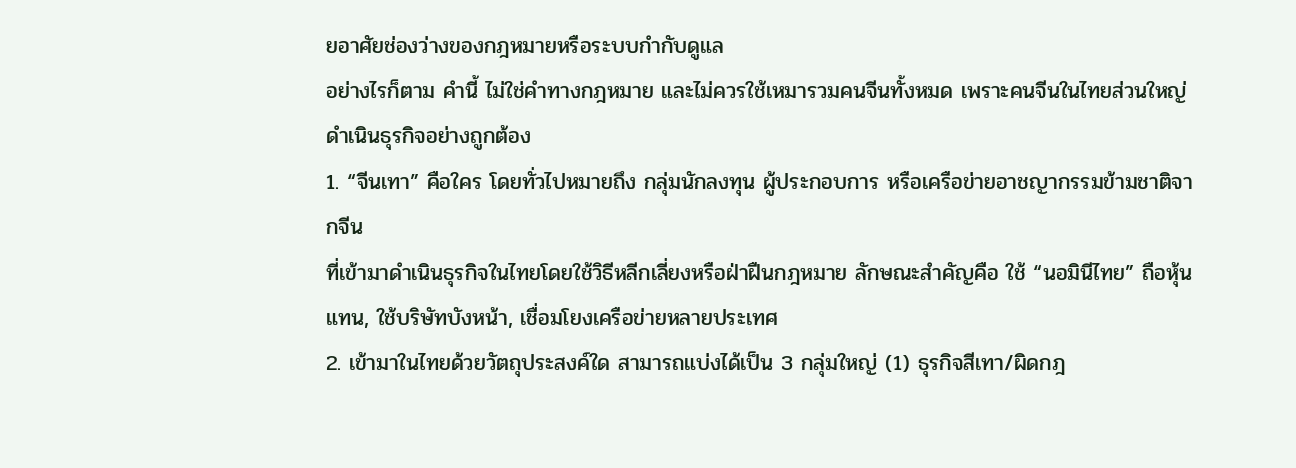ยอาศัยช่องว่างของกฎหมายหรือระบบกำกับดูแล
อย่างไรก็ตาม คำนี้ ไม่ใช่คำทางกฎหมาย และไม่ควรใช้เหมารวมคนจีนทั้งหมด เพราะคนจีนในไทยส่วนใหญ่ดำเนินธุรกิจอย่างถูกต้อง
1. “จีนเทา” คือใคร โดยทั่วไปหมายถึง กลุ่มนักลงทุน ผู้ประกอบการ หรือเครือข่ายอาชญากรรมข้ามชาติจากจีน
ที่เข้ามาดำเนินธุรกิจในไทยโดยใช้วิธีหลีกเลี่ยงหรือฝ่าฝืนกฎหมาย ลักษณะสำคัญคือ ใช้ “นอมินีไทย” ถือหุ้นแทน, ใช้บริษัทบังหน้า, เชื่อมโยงเครือข่ายหลายประเทศ
2. เข้ามาในไทยด้วยวัตถุประสงค์ใด สามารถแบ่งได้เป็น 3 กลุ่มใหญ่ (1) ธุรกิจสีเทา/ผิดกฎ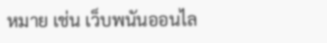หมาย เช่น เว็บพนันออนไล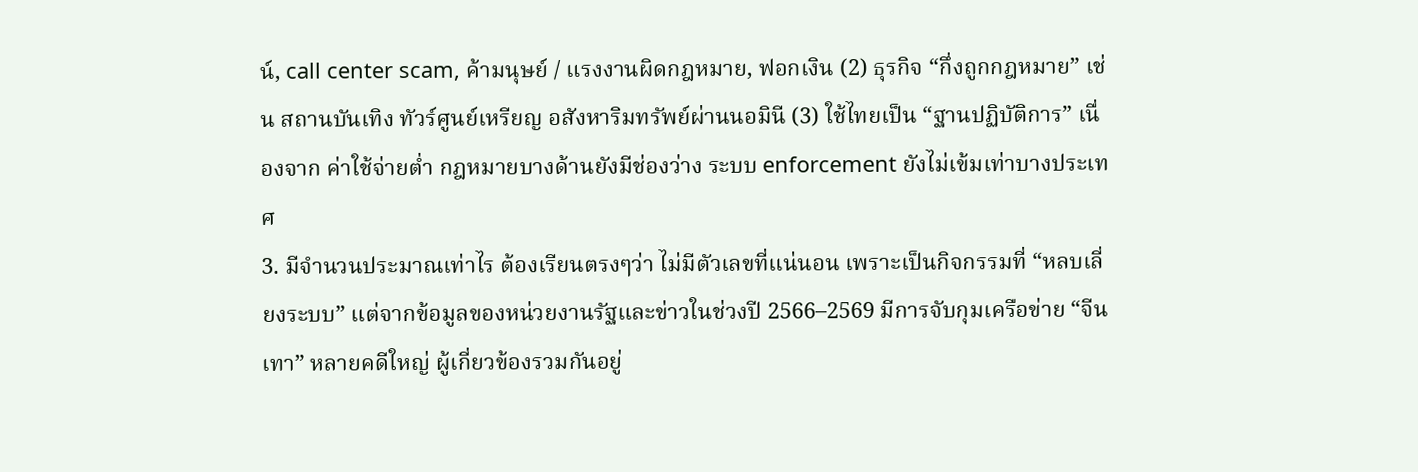น์, call center scam, ค้ามนุษย์ / แรงงานผิดกฎหมาย, ฟอกเงิน (2) ธุรกิจ “กึ่งถูกกฎหมาย” เช่น สถานบันเทิง ทัวร์ศูนย์เหรียญ อสังหาริมทรัพย์ผ่านนอมินี (3) ใช้ไทยเป็น “ฐานปฏิบัติการ” เนื่องจาก ค่าใช้จ่ายต่ำ กฎหมายบางด้านยังมีช่องว่าง ระบบ enforcement ยังไม่เข้มเท่าบางประเทศ
3. มีจำนวนประมาณเท่าไร ต้องเรียนตรงๆว่า ไม่มีตัวเลขที่แน่นอน เพราะเป็นกิจกรรมที่ “หลบเลี่ยงระบบ” แต่จากข้อมูลของหน่วยงานรัฐและข่าวในช่วงปี 2566–2569 มีการจับกุมเครือข่าย “จีนเทา” หลายคดีใหญ่ ผู้เกี่ยวข้องรวมกันอยู่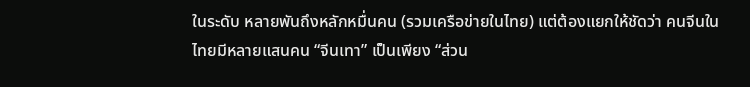ในระดับ หลายพันถึงหลักหมื่นคน (รวมเครือข่ายในไทย) แต่ต้องแยกให้ชัดว่า คนจีนในไทยมีหลายแสนคน “จีนเทา” เป็นเพียง “ส่วน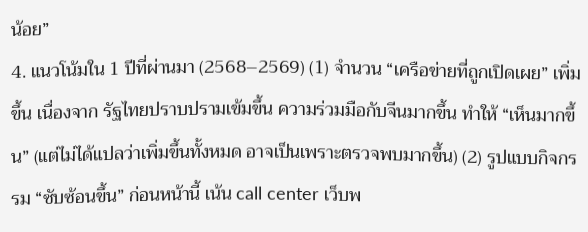น้อย”
4. แนวโน้มใน 1 ปีที่ผ่านมา (2568–2569) (1) จำนวน “เครือข่ายที่ถูกเปิดเผย” เพิ่มขึ้น เนื่องจาก รัฐไทยปราบปรามเข้มขึ้น ความร่วมมือกับจีนมากขึ้น ทำให้ “เห็นมากขึ้น” (แต่ไม่ได้แปลว่าเพิ่มขึ้นทั้งหมด อาจเป็นเพราะตรวจพบมากขึ้น) (2) รูปแบบกิจกรรม “ซับซ้อนขึ้น” ก่อนหน้านี้ เน้น call center เว็บพ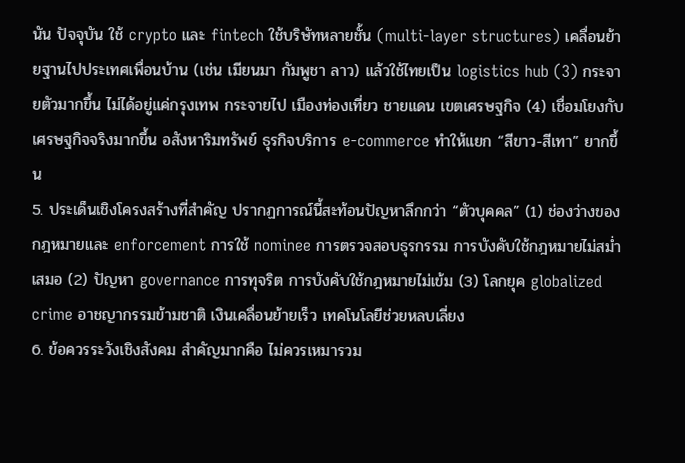นัน ปัจจุบัน ใช้ crypto และ fintech ใช้บริษัทหลายชั้น (multi-layer structures) เคลื่อนย้ายฐานไปประเทศเพื่อนบ้าน (เช่น เมียนมา กัมพูชา ลาว) แล้วใช้ไทยเป็น logistics hub (3) กระจายตัวมากขึ้น ไม่ได้อยู่แค่กรุงเทพ กระจายไป เมืองท่องเที่ยว ชายแดน เขตเศรษฐกิจ (4) เชื่อมโยงกับเศรษฐกิจจริงมากขึ้น อสังหาริมทรัพย์ ธุรกิจบริการ e-commerce ทำให้แยก “สีขาว-สีเทา” ยากขึ้น
5. ประเด็นเชิงโครงสร้างที่สำคัญ ปรากฏการณ์นี้สะท้อนปัญหาลึกกว่า “ตัวบุคคล” (1) ช่องว่างของกฎหมายและ enforcement การใช้ nominee การตรวจสอบธุรกรรม การบังคับใช้กฎหมายไม่สม่ำเสมอ (2) ปัญหา governance การทุจริต การบังคับใช้กฎหมายไม่เข้ม (3) โลกยุค globalized crime อาชญากรรมข้ามชาติ เงินเคลื่อนย้ายเร็ว เทคโนโลยีช่วยหลบเลี่ยง
6. ข้อควรระวังเชิงสังคม สำคัญมากคือ ไม่ควรเหมารวม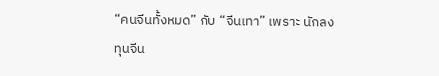“คนจีนทั้งหมด” กับ “จีนเทา” เพราะ นักลงทุนจีน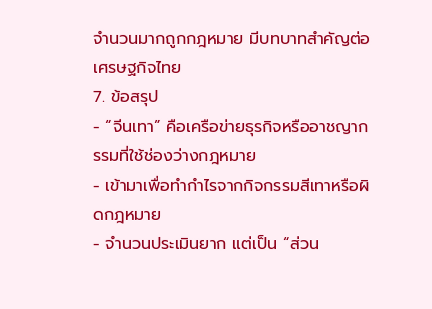จำนวนมากถูกกฎหมาย มีบทบาทสำคัญต่อเศรษฐกิจไทย
7. ข้อสรุป
- “จีนเทา” คือเครือข่ายธุรกิจหรืออาชญากรรมที่ใช้ช่องว่างกฎหมาย
- เข้ามาเพื่อทำกำไรจากกิจกรรมสีเทาหรือผิดกฎหมาย
- จำนวนประเมินยาก แต่เป็น “ส่วน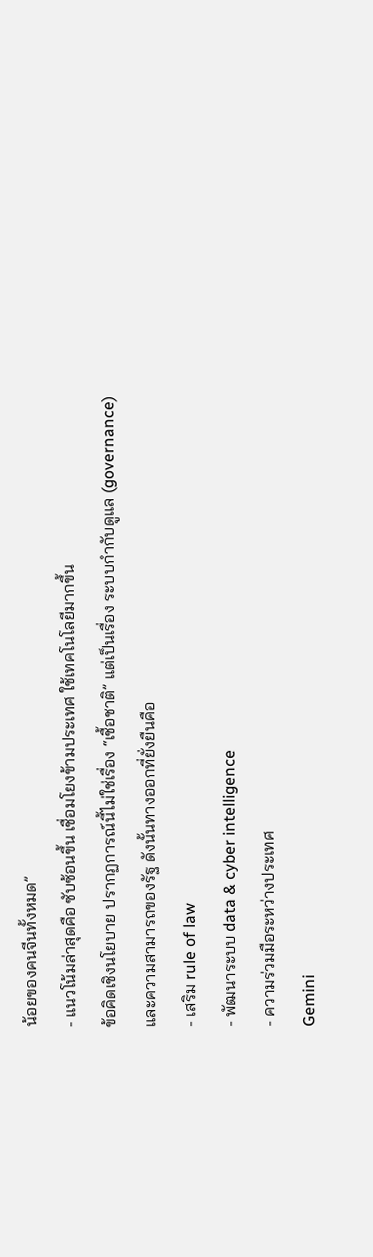น้อยของคนจีนทั้งหมด”
- แนวโน้มล่าสุดคือ ซับซ้อนขึ้น เชื่อมโยงข้ามประเทศ ใช้เทคโนโลยีมากขึ้น
ข้อคิดเชิงนโยบาย ปรากฏการณ์นี้ไม่ใช่เรื่อง “เชื้อชาติ” แต่เป็นเรื่อง ระบบกำกับดูแล (governance) และความสามารถของรัฐ ดังนั้นทางออกที่ยั่งยืนคือ
- เสริม rule of law
- พัฒนาระบบ data & cyber intelligence
- ความร่วมมือระหว่างประเทศ
Gemini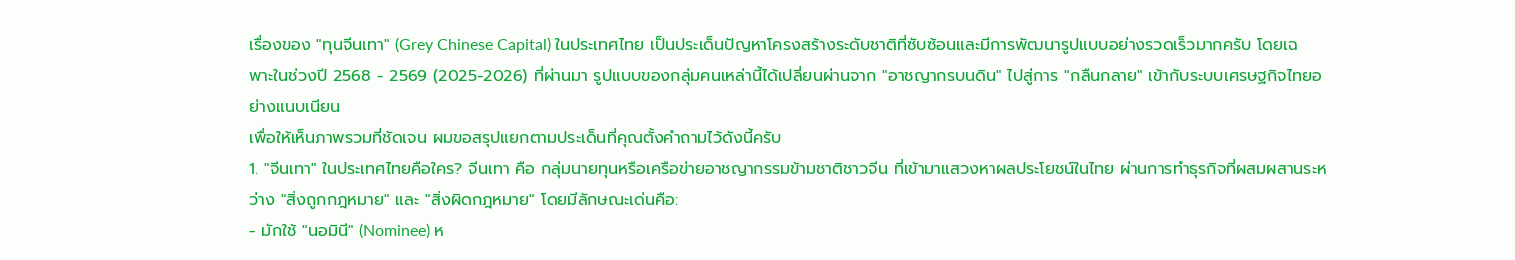เรื่องของ "ทุนจีนเทา" (Grey Chinese Capital) ในประเทศไทย เป็นประเด็นปัญหาโครงสร้างระดับชาติที่ซับซ้อนและมีการพัฒนารูปแบบอย่างรวดเร็วมากครับ โดยเฉพาะในช่วงปี 2568 - 2569 (2025-2026) ที่ผ่านมา รูปแบบของกลุ่มคนเหล่านี้ได้เปลี่ยนผ่านจาก "อาชญากรบนดิน" ไปสู่การ "กลืนกลาย" เข้ากับระบบเศรษฐกิจไทยอย่างแนบเนียน
เพื่อให้เห็นภาพรวมที่ชัดเจน ผมขอสรุปแยกตามประเด็นที่คุณตั้งคำถามไว้ดังนี้ครับ
1. "จีนเทา" ในประเทศไทยคือใคร? จีนเทา คือ กลุ่มนายทุนหรือเครือข่ายอาชญากรรมข้ามชาติชาวจีน ที่เข้ามาแสวงหาผลประโยชน์ในไทย ผ่านการทำธุรกิจที่ผสมผสานระหว่าง "สิ่งถูกกฎหมาย" และ "สิ่งผิดกฎหมาย" โดยมีลักษณะเด่นคือ:
- มักใช้ "นอมินี" (Nominee) ห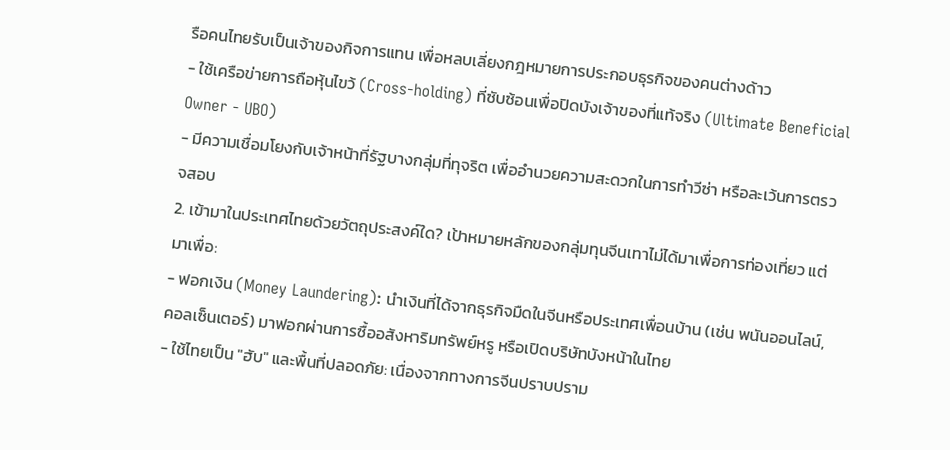รือคนไทยรับเป็นเจ้าของกิจการแทน เพื่อหลบเลี่ยงกฎหมายการประกอบธุรกิจของคนต่างด้าว
- ใช้เครือข่ายการถือหุ้นไขว้ (Cross-holding) ที่ซับซ้อนเพื่อปิดบังเจ้าของที่แท้จริง (Ultimate Beneficial Owner - UBO)
- มีความเชื่อมโยงกับเจ้าหน้าที่รัฐบางกลุ่มที่ทุจริต เพื่ออำนวยความสะดวกในการทำวีซ่า หรือละเว้นการตรวจสอบ
2. เข้ามาในประเทศไทยด้วยวัตถุประสงค์ใด? เป้าหมายหลักของกลุ่มทุนจีนเทาไม่ได้มาเพื่อการท่องเที่ยว แต่มาเพื่อ:
- ฟอกเงิน (Money Laundering): นำเงินที่ได้จากธุรกิจมืดในจีนหรือประเทศเพื่อนบ้าน (เช่น พนันออนไลน์, คอลเซ็นเตอร์) มาฟอกผ่านการซื้ออสังหาริมทรัพย์หรู หรือเปิดบริษัทบังหน้าในไทย
- ใช้ไทยเป็น "ฮับ" และพื้นที่ปลอดภัย: เนื่องจากทางการจีนปราบปราม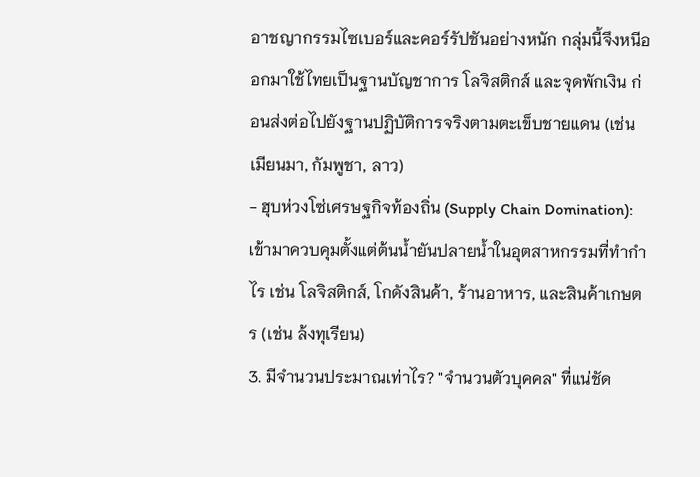อาชญากรรมไซเบอร์และคอร์รัปชันอย่างหนัก กลุ่มนี้จึงหนีออกมาใช้ไทยเป็นฐานบัญชาการ โลจิสติกส์ และจุดพักเงิน ก่อนส่งต่อไปยังฐานปฏิบัติการจริงตามตะเข็บชายแดน (เช่น เมียนมา, กัมพูชา, ลาว)
- ฮุบห่วงโซ่เศรษฐกิจท้องถิ่น (Supply Chain Domination): เข้ามาควบคุมตั้งแต่ต้นน้ำยันปลายน้ำในอุตสาหกรรมที่ทำกำไร เช่น โลจิสติกส์, โกดังสินค้า, ร้านอาหาร, และสินค้าเกษตร (เช่น ล้งทุเรียน)
3. มีจำนวนประมาณเท่าไร? "จำนวนตัวบุคคล" ที่แน่ชัด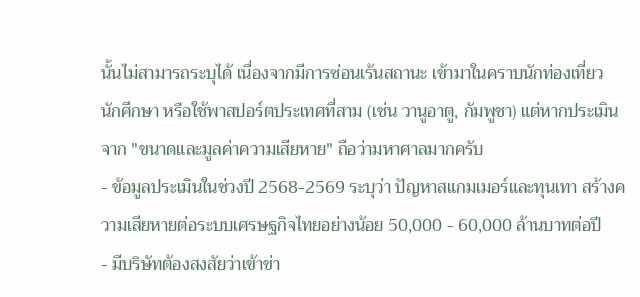นั้นไม่สามารถระบุได้ เนื่องจากมีการซ่อนเร้นสถานะ เข้ามาในคราบนักท่องเที่ยว นักศึกษา หรือใช้พาสปอร์ตประเทศที่สาม (เช่น วานูอาตู, กัมพูชา) แต่หากประเมินจาก "ขนาดและมูลค่าความเสียหาย" ถือว่ามหาศาลมากครับ
- ข้อมูลประเมินในช่วงปี 2568-2569 ระบุว่า ปัญหาสแกมเมอร์และทุนเทา สร้างความเสียหายต่อระบบเศรษฐกิจไทยอย่างน้อย 50,000 - 60,000 ล้านบาทต่อปี
- มีบริษัทต้องสงสัยว่าเข้าข่า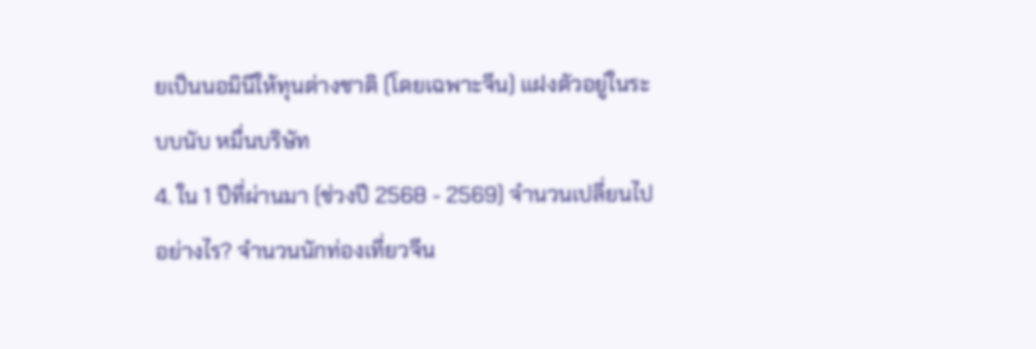ยเป็นนอมินีให้ทุนต่างชาติ (โดยเฉพาะจีน) แฝงตัวอยู่ในระบบนับ หมื่นบริษัท
4. ใน 1 ปีที่ผ่านมา (ช่วงปี 2568 - 2569) จำนวนเปลี่ยนไปอย่างไร? จำนวนนักท่องเที่ยวจีน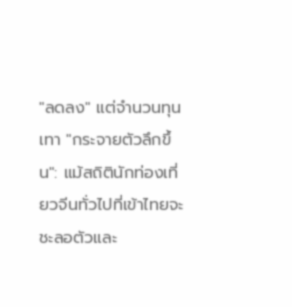"ลดลง" แต่จำนวนทุนเทา "กระจายตัวลึกขึ้น": แม้สถิตินักท่องเที่ยวจีนทั่วไปที่เข้าไทยจะชะลอตัวและ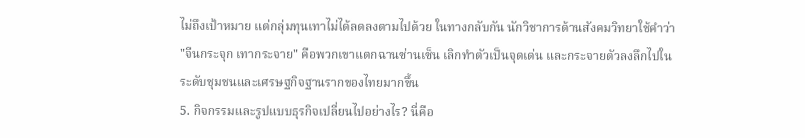ไม่ถึงเป้าหมาย แต่กลุ่มทุนเทาไม่ได้ลดลงตามไปด้วย ในทางกลับกัน นักวิชาการด้านสังคมวิทยาใช้คำว่า "จีนกระจุก เทากระจาย" คือพวกเขาแตกฉานซ่านเซ็น เลิกทำตัวเป็นจุดเด่น และกระจายตัวลงลึกไปในระดับชุมชนและเศรษฐกิจฐานรากของไทยมากขึ้น
5. กิจกรรมและรูปแบบธุรกิจเปลี่ยนไปอย่างไร? นี่คือ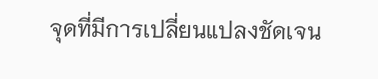จุดที่มีการเปลี่ยนแปลงชัดเจน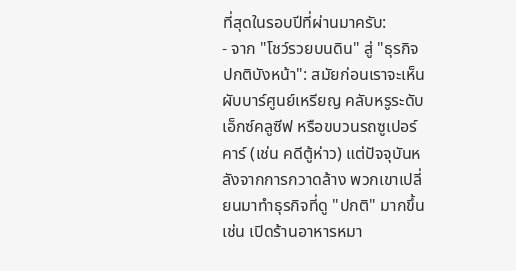ที่สุดในรอบปีที่ผ่านมาครับ:
- จาก "โชว์รวยบนดิน" สู่ "ธุรกิจปกติบังหน้า": สมัยก่อนเราจะเห็นผับบาร์ศูนย์เหรียญ คลับหรูระดับเอ็กซ์คลูซีฟ หรือขบวนรถซูเปอร์คาร์ (เช่น คดีตู้ห่าว) แต่ปัจจุบันหลังจากการกวาดล้าง พวกเขาเปลี่ยนมาทำธุรกิจที่ดู "ปกติ" มากขึ้น เช่น เปิดร้านอาหารหมา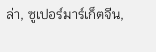ล่า, ซูเปอร์มาร์เก็ตจีน,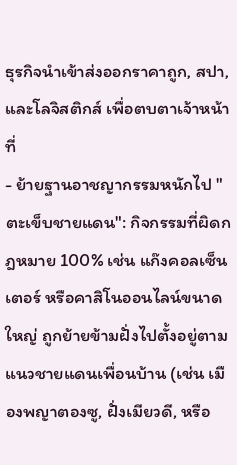ธุรกิจนำเข้าส่งออกราคาถูก, สปา, และโลจิสติกส์ เพื่อตบตาเจ้าหน้าที่
- ย้ายฐานอาชญากรรมหนักไป "ตะเข็บชายแดน": กิจกรรมที่ผิดกฎหมาย 100% เช่น แก๊งคอลเซ็นเตอร์ หรือคาสิโนออนไลน์ขนาดใหญ่ ถูกย้ายข้ามฝั่งไปตั้งอยู่ตามแนวชายแดนเพื่อนบ้าน (เช่น เมืองพญาตองซู, ฝั่งเมียวดี, หรือ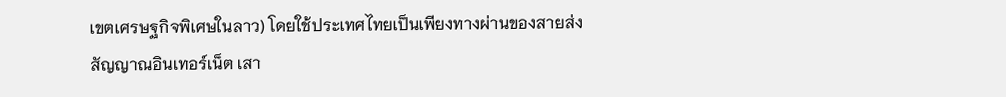เขตเศรษฐกิจพิเศษในลาว) โดยใช้ประเทศไทยเป็นเพียงทางผ่านของสายส่งสัญญาณอินเทอร์เน็ต เสา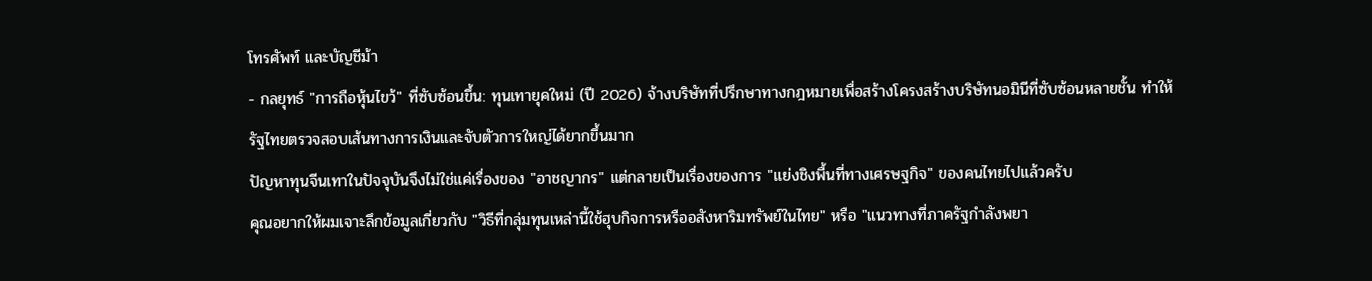โทรศัพท์ และบัญชีม้า
- กลยุทธ์ "การถือหุ้นไขว้" ที่ซับซ้อนขึ้น: ทุนเทายุคใหม่ (ปี 2026) จ้างบริษัทที่ปรึกษาทางกฎหมายเพื่อสร้างโครงสร้างบริษัทนอมินีที่ซับซ้อนหลายชั้น ทำให้รัฐไทยตรวจสอบเส้นทางการเงินและจับตัวการใหญ่ได้ยากขึ้นมาก
ปัญหาทุนจีนเทาในปัจจุบันจึงไม่ใช่แค่เรื่องของ "อาชญากร" แต่กลายเป็นเรื่องของการ "แย่งชิงพื้นที่ทางเศรษฐกิจ" ของคนไทยไปแล้วครับ
คุณอยากให้ผมเจาะลึกข้อมูลเกี่ยวกับ "วิธีที่กลุ่มทุนเหล่านี้ใช้ฮุบกิจการหรืออสังหาริมทรัพย์ในไทย" หรือ "แนวทางที่ภาครัฐกำลังพยา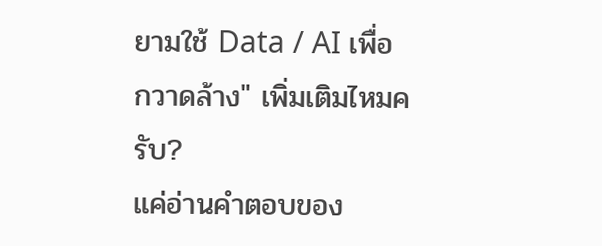ยามใช้ Data / AI เพื่อกวาดล้าง" เพิ่มเติมไหมครับ?
แค่อ่านคำตอบของ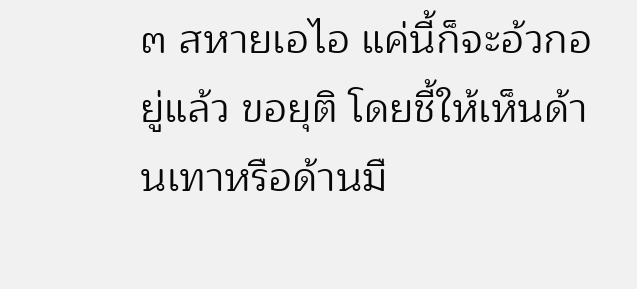๓ สหายเอไอ แค่นี้ก็จะอ้วกอยู่แล้ว ขอยุติ โดยชี้ให้เห็นด้านเทาหรือด้านมื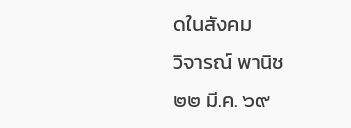ดในสังคม
วิจารณ์ พานิช
๒๒ มี.ค. ๖๙